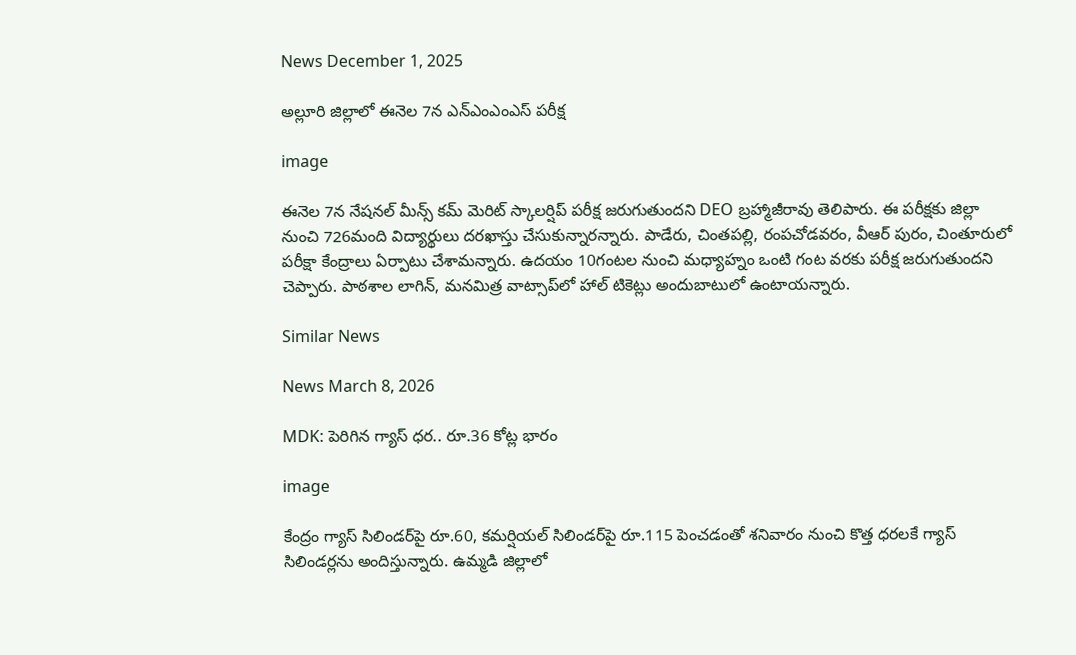News December 1, 2025

అల్లూరి జిల్లాలో ఈనెల 7న ఎన్ఎంఎంఎస్ పరీక్ష

image

ఈనెల 7న నేషనల్ మీన్స్ కమ్ మెరిట్ స్కాలర్షిప్ పరీక్ష జరుగుతుందని DEO బ్రహ్మాజీరావు తెలిపారు. ఈ పరీక్షకు జిల్లా నుంచి 726మంది విద్యార్థులు దరఖాస్తు చేసుకున్నారన్నారు. పాడేరు, చింతపల్లి, రంపచోడవరం, వీఆర్ పురం, చింతూరులో పరీక్షా కేంద్రాలు ఏర్పాటు చేశామన్నారు. ఉదయం 10గంటల నుంచి మధ్యాహ్నం ఒంటి గంట వరకు పరీక్ష జరుగుతుందని చెప్పారు. పాఠశాల లాగిన్, మనమిత్ర వాట్సాప్‌లో హాల్ టికెట్లు అందుబాటులో ఉంటాయన్నారు.

Similar News

News March 8, 2026

MDK: పెరిగిన గ్యాస్ ధర.. రూ.36 కోట్ల భారం

image

కేంద్రం గ్యాస్ సిలిండర్‌పై రూ.60, కమర్షియల్ సిలిండర్‌పై రూ.115 పెంచడంతో శనివారం నుంచి కొత్త ధరలకే గ్యాస్ సిలిండర్లను అందిస్తున్నారు. ఉమ్మడి జిల్లాలో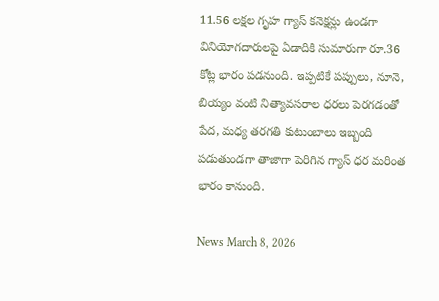11.56 లక్షల గృహ గ్యాస్ కనెక్షన్లు ఉండగా వినియోగదారులపై ఏడాదికి సుమారుగా రూ.36 కోట్ల భారం పడనుంది. ఇప్పటికే పప్పులు, నూనె, బియ్యం వంటి నిత్యావసరాల ధరలు పెరగడంతో పేద, మధ్య తరగతి కుటుంబాలు ఇబ్బంది పడుతుండగా తాజాగా పెరిగిన గ్యాస్ ధర మరింత భారం కానుంది.

News March 8, 2026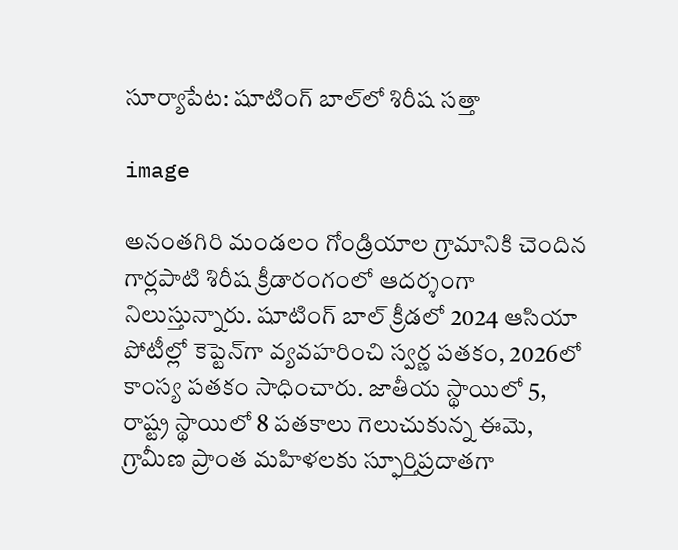సూర్యాపేట: షూటింగ్ బాల్‌లో శిరీష సత్తా

image

అనంతగిరి మండలం గోండ్రియాల గ్రామానికి చెందిన గార్లపాటి శిరీష క్రీడారంగంలో ఆదర్శంగా నిలుస్తున్నారు. షూటింగ్ బాల్ క్రీడలో 2024 ఆసియా పోటీల్లో కెప్టెన్‌గా వ్యవహరించి స్వర్ణ పతకం, 2026లో కాంస్య పతకం సాధించారు. జాతీయ స్థాయిలో 5, రాష్ట్ర స్థాయిలో 8 పతకాలు గెలుచుకున్న ఈమె, గ్రామీణ ప్రాంత మహిళలకు స్ఫూర్తిప్రదాతగా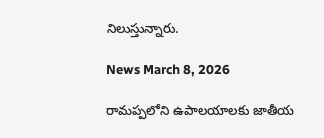నిలుస్తున్నారు.

News March 8, 2026

రామప్పలోని ఉపాలయాలకు జాతీయ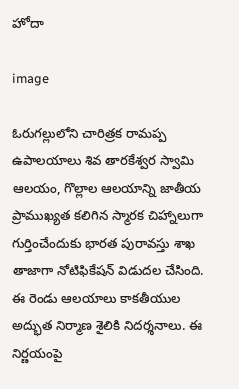హోదా

image

ఓరుగల్లులోని చారిత్రక రామప్ప ఉపాలయాలు శివ తారకేశ్వర స్వామి ఆలయం, గొల్లాల ఆలయాన్ని జాతీయ ప్రాముఖ్యత కలిగిన స్మారక చిహ్నాలుగా గుర్తించేందుకు భారత పురావస్తు శాఖ తాజాగా నోటిఫికేషన్ విడుదల చేసింది. ఈ రెండు ఆలయాలు కాకతీయుల అద్భుత నిర్మాణ శైలికి నిదర్శనాలు. ఈ నిర్ణయంపై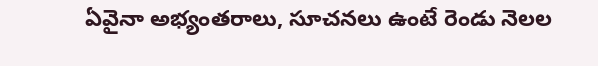ఏవైనా అభ్యంతరాలు, సూచనలు ఉంటే రెండు నెలల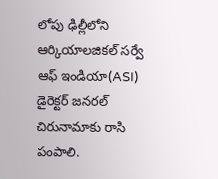లోపు ఢిల్లీలోని ఆర్కియాలజికల్ సర్వే ఆఫ్ ఇండియా(ASI) డైరెక్టర్ జనరల్‌ చిరునామాకు రాసి పంపాలి.